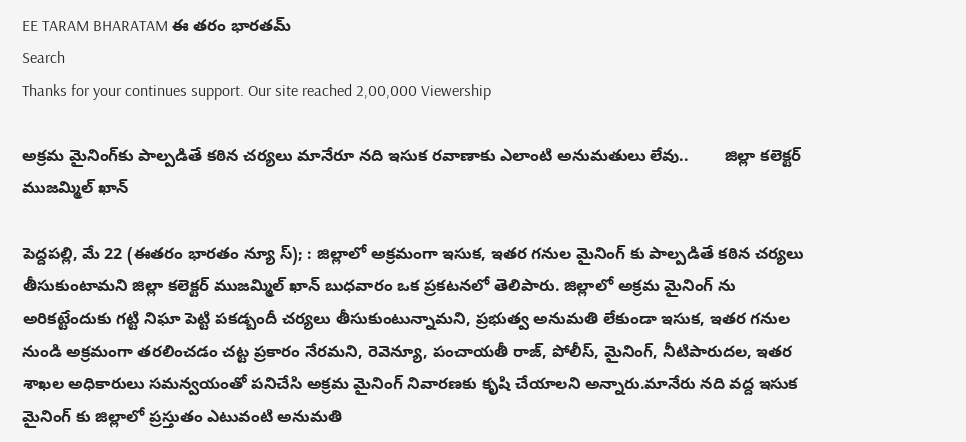EE TARAM BHARATAM ఈ తరం భారతమ్
Search
Thanks for your continues support. Our site reached 2,00,000 Viewership

అక్రమ మైనింగ్‌కు పాల్పడితే కఠిన చర్యలు మానేరూ నది ఇసుక రవాణాకు ఎలాంటి అనుమతులు లేవు..        జిల్లా కలెక్టర్ ముజమ్మిల్ ఖాన్

పెద్దపల్లి, మే 22 (ఈతరం భారతం న్యూ స్); : జిల్లాలో అక్రమంగా ఇసుక, ఇతర గనుల మైనింగ్ కు పాల్పడితే కఠిన చర్యలు తీసుకుంటామని జిల్లా కలెక్టర్ ముజమ్మిల్ ఖాన్ బుధవారం ఒక ప్రకటనలో తెలిపారు. జిల్లాలో అక్రమ మైనింగ్ ను అరికట్టేందుకు గట్టి నిఘా పెట్టి పకడ్బందీ చర్యలు తీసుకుంటున్నామని, ప్రభుత్వ అనుమతి లేకుండా ఇసుక, ఇతర గనుల నుండి అక్రమంగా తరలించడం చట్ట ప్రకారం నేరమని, రెవెన్యూ, పంచాయతీ రాజ్, పోలీస్, మైనింగ్, నీటిపారుదల, ఇతర శాఖల అధికారులు సమన్వయంతో పనిచేసి అక్రమ మైనింగ్ నివారణకు కృషి చేయాలని అన్నారు.మానేరు నది వద్ద ఇసుక మైనింగ్ కు జిల్లాలో ప్రస్తుతం ఎటువంటి అనుమతి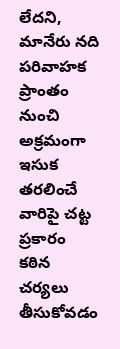లేదని, మానేరు నది పరివాహక ప్రాంతం నుంచి అక్రమంగా ఇసుక తరలించే వారిపై చట్ట ప్రకారం కఠిన చర్యలు తీసుకోవడం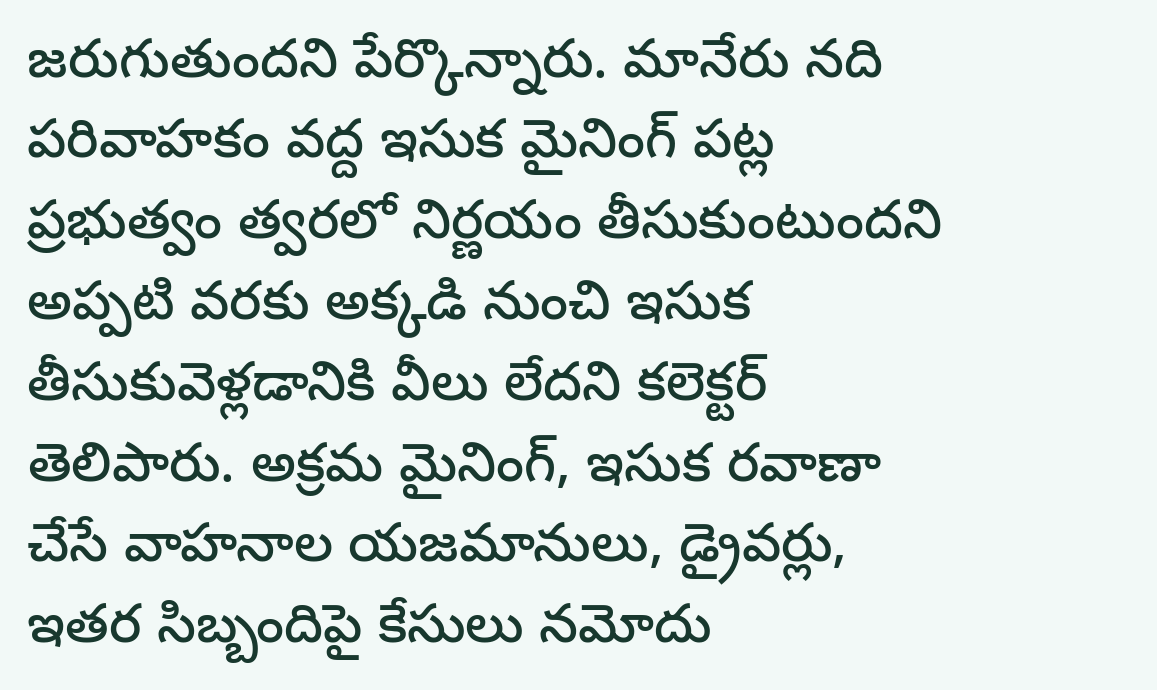జరుగుతుందని పేర్కొన్నారు. మానేరు నది పరివాహకం వద్ద ఇసుక మైనింగ్ పట్ల ప్రభుత్వం త్వరలో నిర్ణయం తీసుకుంటుందని అప్పటి వరకు అక్కడి నుంచి ఇసుక తీసుకువెళ్లడానికి వీలు లేదని కలెక్టర్ తెలిపారు. అక్రమ మైనింగ్, ఇసుక రవాణా చేసే వాహనాల యజమానులు, డ్రైవర్లు, ఇతర సిబ్బందిపై కేసులు నమోదు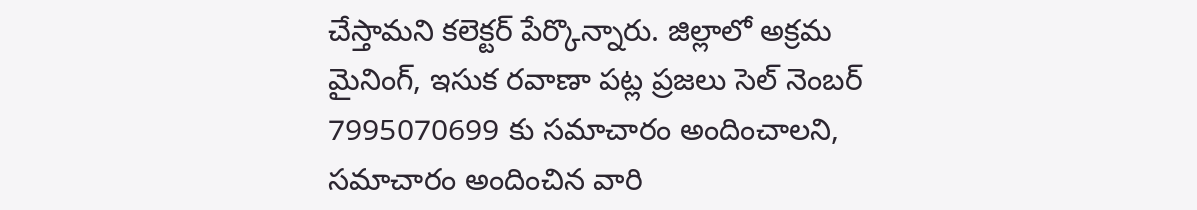చేస్తామని కలెక్టర్ పేర్కొన్నారు. జిల్లాలో అక్రమ మైనింగ్, ఇసుక రవాణా పట్ల ప్రజలు సెల్ నెంబర్ 7995070699 కు సమాచారం అందించాలని, సమాచారం అందించిన వారి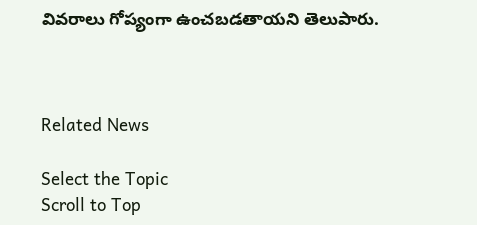వివరాలు గోప్యంగా ఉంచబడతాయని తెలుపారు.



Related News

Select the Topic
Scroll to Top